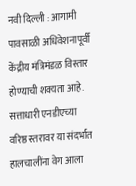नवी दिल्ली : आगामी पावसाळी अधिवेशनापूर्वी केंद्रीय मंत्रिमंडळ विस्तार होण्याची शक्यता आहे. सत्ताधारी एनडीएच्या वरिष्ठ स्तरावर या संदर्भात हालचालींना वेग आला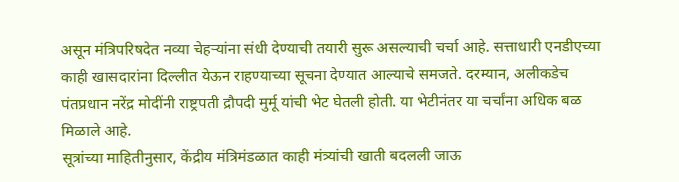असून मंत्रिपरिषदेत नव्या चेहऱ्यांना संधी देण्याची तयारी सुरू असल्याची चर्चा आहे. सत्ताधारी एनडीएच्या काही खासदारांना दिल्लीत येऊन राहण्याच्या सूचना देण्यात आल्याचे समजते. दरम्यान, अलीकडेच पंतप्रधान नरेंद्र मोदींनी राष्ट्रपती द्रौपदी मुर्मू यांची भेट घेतली होती. या भेटीनंतर या चर्चांना अधिक बळ मिळाले आहे.
सूत्रांच्या माहितीनुसार, केंद्रीय मंत्रिमंडळात काही मंत्र्यांची खाती बदलली जाऊ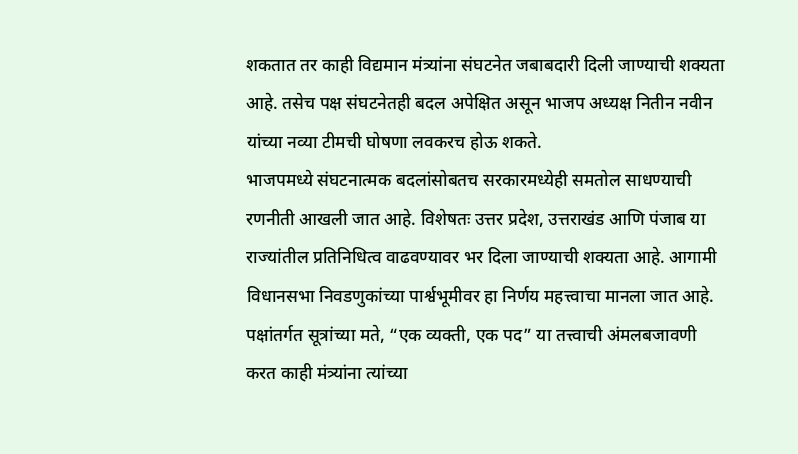शकतात तर काही विद्यमान मंत्र्यांना संघटनेत जबाबदारी दिली जाण्याची शक्यता आहे. तसेच पक्ष संघटनेतही बदल अपेक्षित असून भाजप अध्यक्ष नितीन नवीन यांच्या नव्या टीमची घोषणा लवकरच होऊ शकते.
भाजपमध्ये संघटनात्मक बदलांसोबतच सरकारमध्येही समतोल साधण्याची रणनीती आखली जात आहे. विशेषतः उत्तर प्रदेश, उत्तराखंड आणि पंजाब या राज्यांतील प्रतिनिधित्व वाढवण्यावर भर दिला जाण्याची शक्यता आहे. आगामी विधानसभा निवडणुकांच्या पार्श्वभूमीवर हा निर्णय महत्त्वाचा मानला जात आहे. पक्षांतर्गत सूत्रांच्या मते, “एक व्यक्ती, एक पद” या तत्त्वाची अंमलबजावणी करत काही मंत्र्यांना त्यांच्या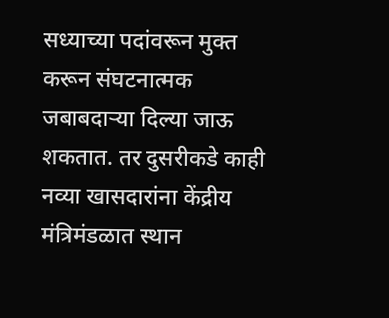सध्याच्या पदांवरून मुक्त करून संघटनात्मक जबाबदाऱ्या दिल्या जाऊ शकतात. तर दुसरीकडे काही नव्या खासदारांना केंद्रीय मंत्रिमंडळात स्थान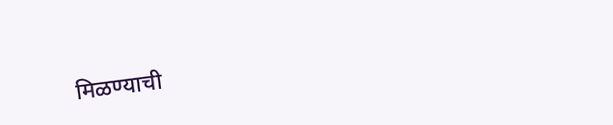मिळण्याची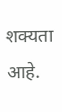शक्यता आहे.